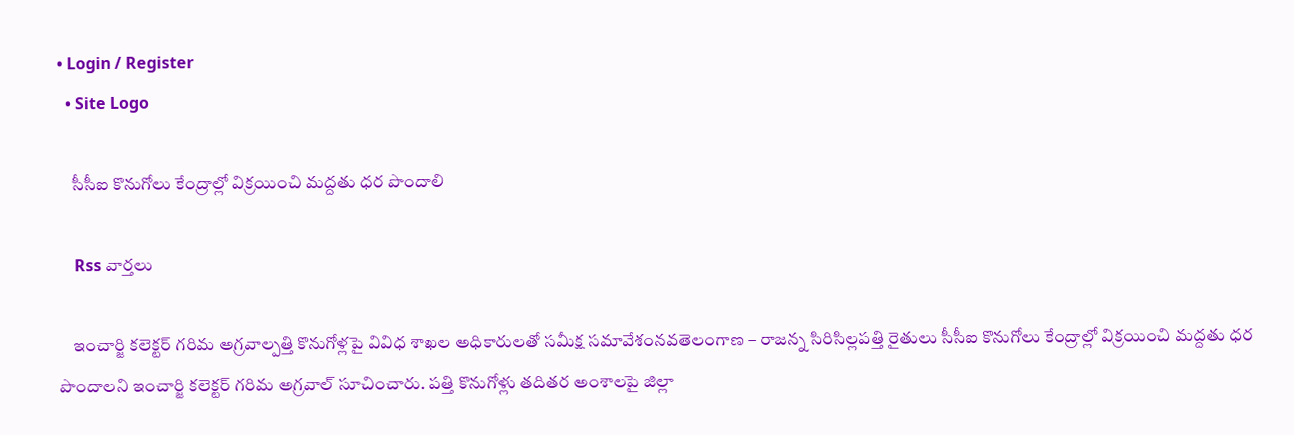• Login / Register
  • Site Logo

    సీసీఐ కొనుగోలు కేంద్రాల్లో విక్రయించి మద్దతు ధర పొందాలి

    Rss వార్తలు

    ఇంచార్జి కలెక్టర్ గరిమ అగ్రవాల్పత్తి కొనుగోళ్లపై వివిధ శాఖల అధికారులతో సమీక్ష సమావేశంనవతెలంగాణ – రాజన్న సిరిసిల్లపత్తి రైతులు సీసీఐ కొనుగోలు కేంద్రాల్లో విక్రయించి మద్దతు ధర పొందాలని ఇంచార్జి కలెక్టర్ గరిమ అగ్రవాల్ సూచించారు. పత్తి కొనుగోళ్లు తదితర అంశాలపై జిల్లా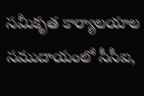సమీకృత కార్యాలయాల సముదాయంలో సీసీఐ,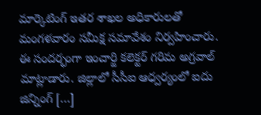మార్కెటింగ్ ఇతర శాఖల అధికారులతో మంగళవారం సమీక్ష సమావేశం నిర్వహించారు. ఈ సందర్భంగా ఇంచార్జి కలెక్టర్ గరిమ అగ్రవాల్ మాట్లాడారు. జిల్లాలో సీసీఐ ఆధ్వర్యంలో ఐదు జిన్నింగ్ […]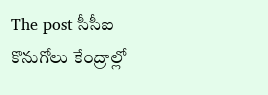The post సీసీఐ కొనుగోలు కేంద్రాల్లో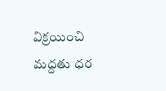విక్రయించి మద్దతు ధర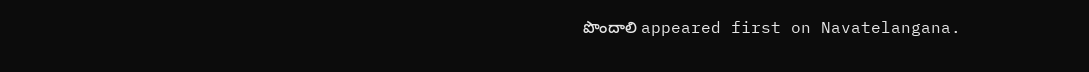పొందాలి appeared first on Navatelangana.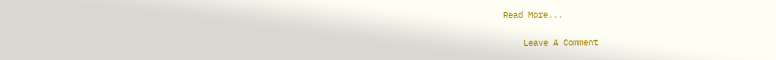Read More...

    Leave A Comment